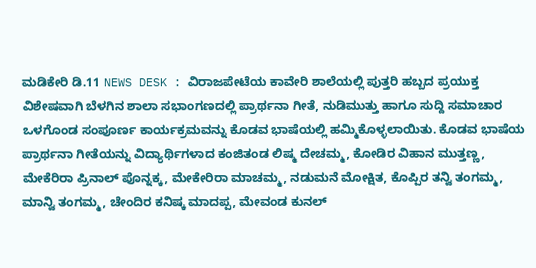ಮಡಿಕೇರಿ ಡಿ.11 NEWS DESK : ವಿರಾಜಪೇಟೆಯ ಕಾವೇರಿ ಶಾಲೆಯಲ್ಲಿ ಪುತ್ತರಿ ಹಬ್ಬದ ಪ್ರಯುಕ್ತ ವಿಶೇಷವಾಗಿ ಬೆಳಗಿನ ಶಾಲಾ ಸಭಾಂಗಣದಲ್ಲಿ ಪ್ರಾರ್ಥನಾ ಗೀತೆ, ನುಡಿಮುತ್ತು ಹಾಗೂ ಸುದ್ದಿ ಸಮಾಚಾರ ಒಳಗೊಂಡ ಸಂಪೂರ್ಣ ಕಾರ್ಯಕ್ರಮವನ್ನು ಕೊಡವ ಭಾಷೆಯಲ್ಲಿ ಹಮ್ಮಿಕೊಳ್ಳಲಾಯಿತು. ಕೊಡವ ಭಾಷೆಯ ಪ್ರಾರ್ಥನಾ ಗೀತೆಯನ್ನು ವಿದ್ಯಾರ್ಥಿಗಳಾದ ಕಂಜಿತಂಡ ಲಿಷ್ಮ ದೇಚಮ್ಮ, ಕೋಡಿರ ವಿಹಾನ ಮುತ್ತಣ್ಣ, ಮೇಕೆರಿರಾ ಪ್ರಿನಾಲ್ ಪೊನ್ನಕ್ಕ, ಮೇಕೇರಿರಾ ಮಾಚಮ್ಮ, ನಡುಮನೆ ಮೋಕ್ಷಿತ, ಕೊಪ್ಪಿರ ತನ್ವಿ ತಂಗಮ್ಮ, ಮಾನ್ವಿ ತಂಗಮ್ಮ, ಚೇಂದಿರ ಕನಿಷ್ಕ ಮಾದಪ್ಪ, ಮೇವಂಡ ಕುನಲ್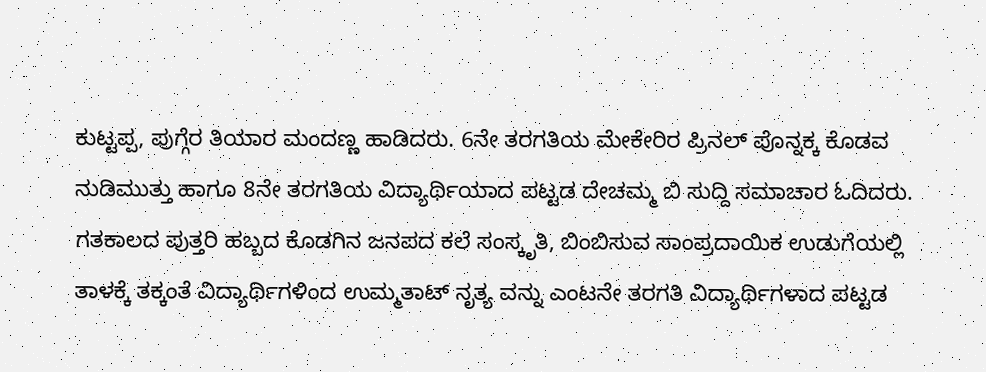ಕುಟ್ಟಪ್ಪ, ಪುಗ್ಗೆರ ತಿಯಾರ ಮಂದಣ್ಣ ಹಾಡಿದರು. 6ನೇ ತರಗತಿಯ ಮೇಕೇರಿರ ಪ್ರಿನಲ್ ಪೊನ್ನಕ್ಕ ಕೊಡವ ನುಡಿಮುತ್ತು ಹಾಗೂ 8ನೇ ತರಗತಿಯ ವಿದ್ಯಾರ್ಥಿಯಾದ ಪಟ್ಟಡ ದೇಚಮ್ಮ ಬಿ ಸುದ್ದಿ ಸಮಾಚಾರ ಓದಿದರು. ಗತಕಾಲದ ಪುತ್ತರಿ ಹಬ್ಬದ ಕೊಡಗಿನ ಜನಪದ ಕಲೆ ಸಂಸ್ಕೃತಿ, ಬಿಂಬಿಸುವ ಸಾಂಪ್ರದಾಯಿಕ ಉಡುಗೆಯಲ್ಲಿ ತಾಳಕ್ಕೆ ತಕ್ಕಂತೆ ವಿದ್ಯಾರ್ಥಿಗಳಿಂದ ಉಮ್ಮತಾಟ್ ನೃತ್ಯ ವನ್ನು ಎಂಟನೇ ತರಗತಿ ವಿದ್ಯಾರ್ಥಿಗಳಾದ ಪಟ್ಟಡ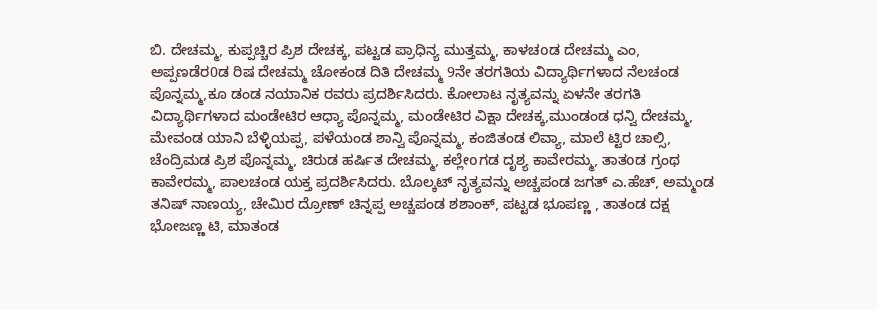ಬಿ. ದೇಚಮ್ಮ, ಕುಪ್ಪಚ್ಚಿರ ಪ್ರಿಶ ದೇಚಕ್ಕ, ಪಟ್ಟಡ ಪ್ರಾಧಿನ್ಯ ಮುತ್ತಮ್ಮ, ಕಾಳಚoಡ ದೇಚಮ್ಮ ಎಂ, ಅಪ್ಪಣಡೆರ0ಡ ರಿಷ ದೇಚಮ್ಮ ಚೋಕಂಡ ದಿತಿ ದೇಚಮ್ಮ 9ನೇ ತರಗತಿಯ ವಿದ್ಯಾರ್ಥಿಗಳಾದ ನೆಲಚಂಡ ಪೊನ್ನಮ್ಮ,ಕೂ ಡಂಡ ನಯಾನಿಕ ರವರು ಪ್ರದರ್ಶಿಸಿದರು. ಕೋಲಾಟ ನೃತ್ಯವನ್ನು ಏಳನೇ ತರಗತಿ ವಿದ್ಯಾರ್ಥಿಗಳಾದ ಮಂಡೇಟಿರ ಆಧ್ಯಾ ಪೊನ್ನಮ್ಮ, ಮಂಡೇಟಿರ ವಿಕ್ಷಾ ದೇಚಕ್ಕ,ಮುಂಡಂಡ ಧನ್ವಿ ದೇಚಮ್ಮ, ಮೇವಂಡ ಯಾನಿ ಬೆಳ್ಳಿಯಪ್ಪ, ಪಳೆಯಂಡ ಶಾನ್ವಿ ಪೊನ್ನಮ್ಮ, ಕಂಜಿತಂಡ ಲಿವ್ಯಾ, ಮಾಲೆ ಟ್ಟಿರ ಚಾಲ್ಸಿ, ಚೆಂದ್ರಿಮಡ ಪ್ರಿಶ ಪೊನ್ನಮ್ಮ, ಚಿರುಡ ಹರ್ಷಿತ ದೇಚಮ್ಮ, ಕಲ್ಲೇoಗಡ ದೃಶ್ಯ ಕಾವೇರಮ್ಮ, ತಾತoಡ ಗ್ರಂಥ ಕಾವೇರಮ್ಮ, ಪಾಲಚಂಡ ಯಕ್ತ ಪ್ರದರ್ಶಿಸಿದರು. ಬೊಲ್ಕಟ್ ನೃತ್ಯವನ್ನು ಅಚ್ಚಪಂಡ ಜಗತ್ ಎ.ಹೆಚ್, ಅಮ್ಮಂಡ ತನಿಷ್ ನಾಣಯ್ಯ, ಚೇಮಿರ ದ್ರೋಣ್ ಚಿನ್ನಪ್ಪ ಅಚ್ಚಪಂಡ ಶಶಾಂಕ್, ಪಟ್ಟಡ ಭೂಪಣ್ಣ , ತಾತಂಡ ದಕ್ಷ ಭೋಜಣ್ಣ ಟಿ, ಮಾತಂಡ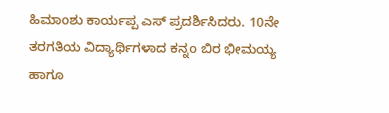ಹಿಮಾoಶು ಕಾರ್ಯಪ್ಪ ಎಸ್ ಪ್ರದರ್ಶಿಸಿದರು. 10ನೇ ತರಗತಿಯ ವಿದ್ಯಾರ್ಥಿಗಳಾದ ಕನ್ನo ಬಿರ ಭೀಮಯ್ಯ ಹಾಗೂ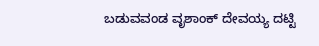ಬಡುವವಂಡ ವೃಶಾಂಕ್ ದೇವಯ್ಯ ದಟ್ಟಿ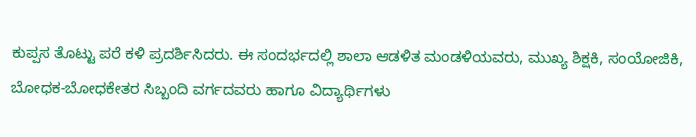ಕುಪ್ಪಸ ತೊಟ್ಟು ಪರೆ ಕಳಿ ಪ್ರದರ್ಶಿಸಿದರು. ಈ ಸಂದರ್ಭದಲ್ಲಿ ಶಾಲಾ ಆಡಳಿತ ಮಂಡಳಿಯವರು, ಮುಖ್ಯ ಶಿಕ್ಷಕಿ, ಸಂಯೋಜಿಕಿ, ಬೋಧಕ-ಬೋಧಕೇತರ ಸಿಬ್ಬಂದಿ ವರ್ಗದವರು ಹಾಗೂ ವಿದ್ಯಾರ್ಥಿಗಳು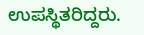ಉಪಸ್ಥಿತರಿದ್ದರು.